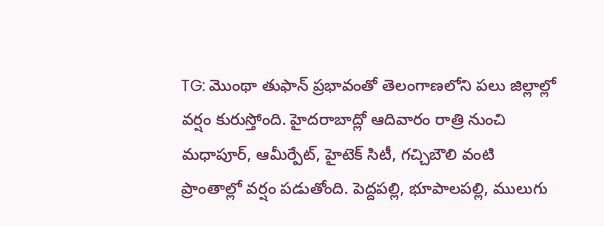TG: మొంథా తుఫాన్ ప్రభావంతో తెలంగాణలోని పలు జిల్లాల్లో వర్షం కురుస్తోంది. హైదరాబాద్లో ఆదివారం రాత్రి నుంచి మధాపూర్, ఆమీర్పేట్, హైటెక్ సిటీ, గచ్చిబౌలి వంటి ప్రాంతాల్లో వర్షం పడుతోంది. పెద్దపల్లి, భూపాలపల్లి, ములుగు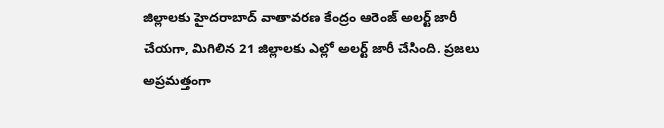జిల్లాలకు హైదరాబాద్ వాతావరణ కేంద్రం ఆరెంజ్ అలర్ట్ జారీ చేయగా, మిగిలిన 21 జిల్లాలకు ఎల్లో అలర్ట్ జారీ చేసింది. ప్రజలు అప్రమత్తంగా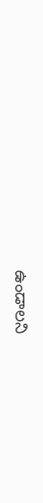ఉండాలని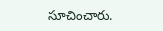సూచించారు.